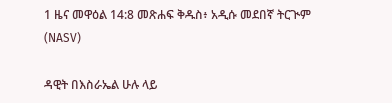1 ዜና መዋዕል 14:8 መጽሐፍ ቅዱስ፥ አዲሱ መደበኛ ትርጒም (NASV)

ዳዊት በእስራኤል ሁሉ ላይ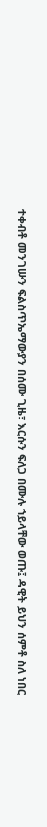ተቀብቶ መንገሡን ፍልስጥኤማውያን በሰሙ ጊዜ፣ እርሱን ፍለጋ በሙሉ ኀይላቸው ወጡ፤ ዳዊት ይህን ሰምቶ ስለ ነበር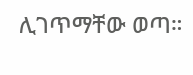ሊገጥማቸው ወጣ።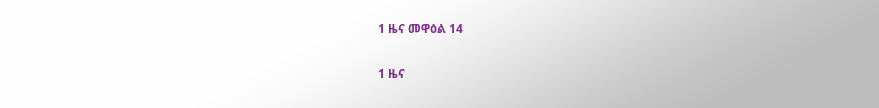1 ዜና መዋዕል 14

1 ዜና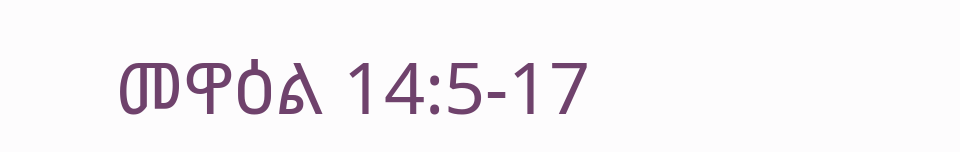መዋዕል 14:5-17